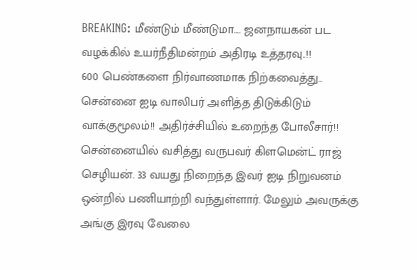BREAKING: மீண்டும் மீண்டுமா.... ஜனநாயகன் பட வழக்கில் உயர்நீதிமன்றம் அதிரடி உத்தரவு..!!
600 பெண்களை நிர்வாணமாக நிற்கவைத்து.. சென்னை ஐடி வாலிபர் அளித்த திடுக்கிடும் வாக்குமூலம்!! அதிர்ச்சியில் உறைந்த போலீசார்!!
சென்னையில் வசித்து வருபவர் கிளமென்ட் ராஜ் செழியன். 33 வயது நிறைந்த இவர் ஐடி நிறுவனம் ஒன்றில் பணியாற்றி வந்துள்ளார். மேலும் அவருக்கு அங்கு இரவு வேலை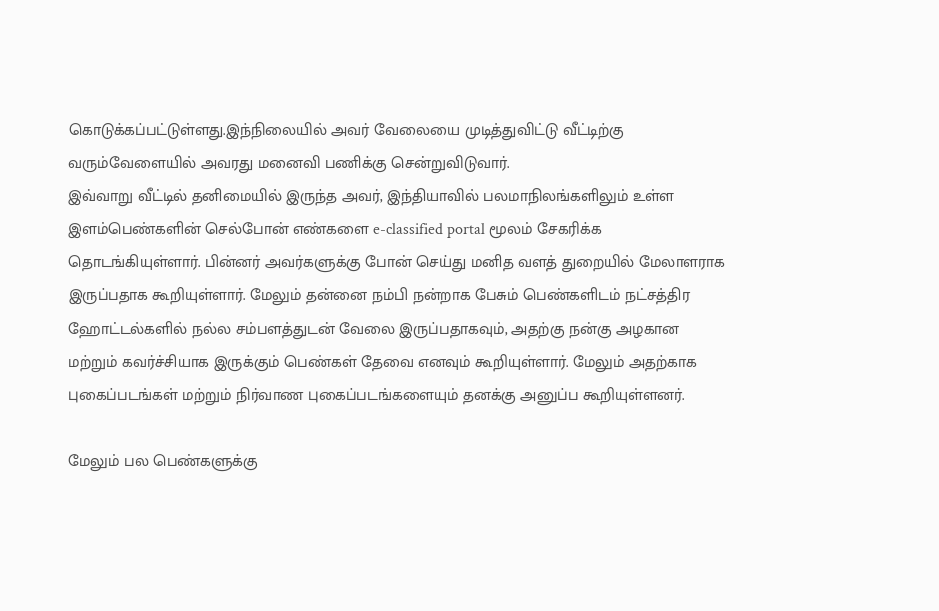கொடுக்கப்பட்டுள்ளது.இந்நிலையில் அவர் வேலையை முடித்துவிட்டு வீட்டிற்கு வரும்வேளையில் அவரது மனைவி பணிக்கு சென்றுவிடுவார்.
இவ்வாறு வீட்டில் தனிமையில் இருந்த அவர், இந்தியாவில் பலமாநிலங்களிலும் உள்ள இளம்பெண்களின் செல்போன் எண்களை e-classified portal மூலம் சேகரிக்க தொடங்கியுள்ளார். பின்னர் அவர்களுக்கு போன் செய்து மனித வளத் துறையில் மேலாளராக இருப்பதாக கூறியுள்ளார். மேலும் தன்னை நம்பி நன்றாக பேசும் பெண்களிடம் நட்சத்திர ஹோட்டல்களில் நல்ல சம்பளத்துடன் வேலை இருப்பதாகவும், அதற்கு நன்கு அழகான மற்றும் கவர்ச்சியாக இருக்கும் பெண்கள் தேவை எனவும் கூறியுள்ளார். மேலும் அதற்காக புகைப்படங்கள் மற்றும் நிர்வாண புகைப்படங்களையும் தனக்கு அனுப்ப கூறியுள்ளனர்.

மேலும் பல பெண்களுக்கு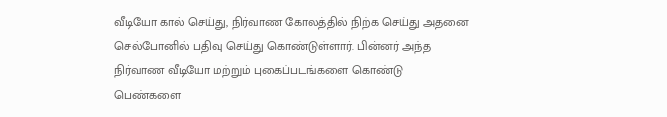வீடியோ கால் செய்து, நிர்வாண கோலத்தில் நிற்க செய்து அதனை செல்போனில் பதிவு செய்து கொண்டுள்ளார். பின்னர் அந்த நிர்வாண வீடியோ மற்றும் புகைப்படங்களை கொண்டு பெண்களை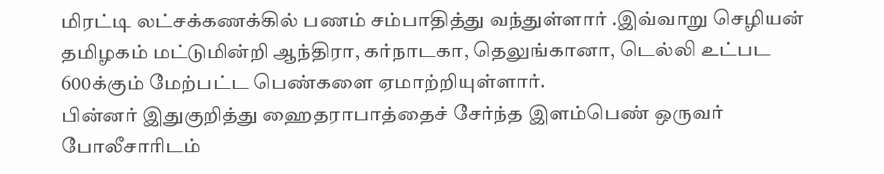மிரட்டி லட்சக்கணக்கில் பணம் சம்பாதித்து வந்துள்ளார் .இவ்வாறு செழியன் தமிழகம் மட்டுமின்றி ஆந்திரா, கர்நாடகா, தெலுங்கானா, டெல்லி உட்பட 600க்கும் மேற்பட்ட பெண்களை ஏமாற்றியுள்ளார்.
பின்னர் இதுகுறித்து ஹைதராபாத்தைச் சேர்ந்த இளம்பெண் ஒருவர் போலீசாரிடம்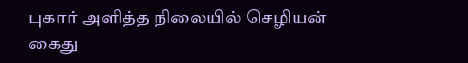புகார் அளித்த நிலையில் செழியன் கைது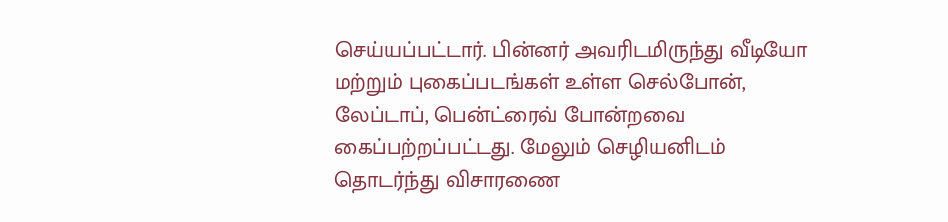செய்யப்பட்டார். பின்னர் அவரிடமிருந்து வீடியோ மற்றும் புகைப்படங்கள் உள்ள செல்போன், லேப்டாப், பென்ட்ரைவ் போன்றவை கைப்பற்றப்பட்டது. மேலும் செழியனிடம் தொடர்ந்து விசாரணை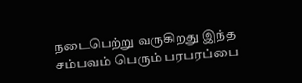நடைபெற்று வருகிறது இந்த சம்பவம் பெரும் பரபரப்பை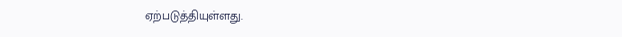ஏற்படுத்தியுள்ளது.